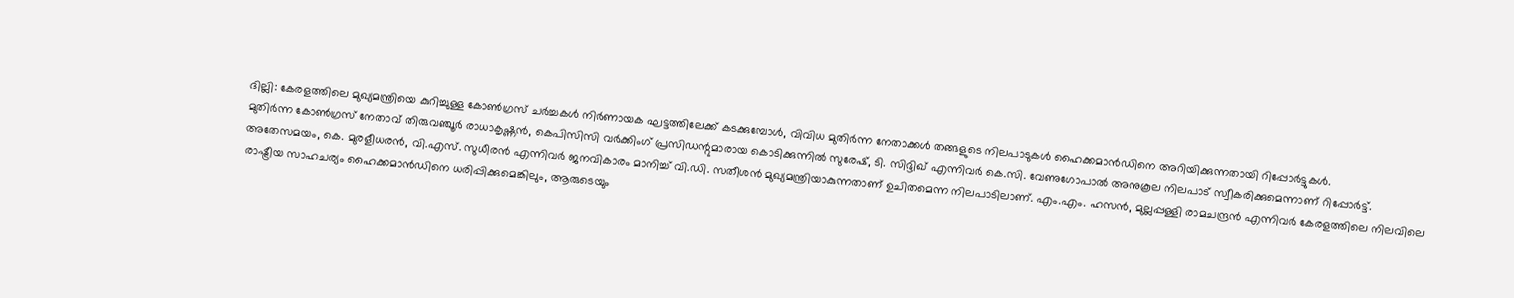ദില്ലി: കേരളത്തിലെ മുഖ്യമന്ത്രിയെ കുറിച്ചുള്ള കോൺഗ്രസ് ചർച്ചകൾ നിർണായക ഘട്ടത്തിലേക്ക് കടക്കുമ്പോൾ, വിവിധ മുതിർന്ന നേതാക്കൾ തങ്ങളുടെ നിലപാടുകൾ ഹൈക്കമാൻഡിനെ അറിയിക്കുന്നതായി റിപ്പോർട്ടുകൾ.
മുതിർന്ന കോൺഗ്രസ് നേതാവ് തിരുവഞ്ചൂർ രാധാകൃഷ്ണൻ, കെപിസിസി വർക്കിംഗ് പ്രസിഡന്റുമാരായ കൊടിക്കുന്നിൽ സുരേഷ്, ടി. സിദ്ദിഖ് എന്നിവർ കെ.സി. വേണുഗോപാൽ അനുകൂല നിലപാട് സ്വീകരിക്കുമെന്നാണ് റിപ്പോർട്ട്.
അതേസമയം, കെ. മുരളീധരൻ, വി.എസ്. സുധീരൻ എന്നിവർ ജനവികാരം മാനിച്ച് വി.ഡി. സതീശൻ മുഖ്യമന്ത്രിയാകുന്നതാണ് ഉചിതമെന്ന നിലപാടിലാണ്. എം.എം. ഹസൻ, മുല്ലപ്പള്ളി രാമചന്ദ്രൻ എന്നിവർ കേരളത്തിലെ നിലവിലെ രാഷ്ട്രീയ സാഹചര്യം ഹൈക്കമാൻഡിനെ ധരിപ്പിക്കുമെങ്കിലും, ആരുടെയും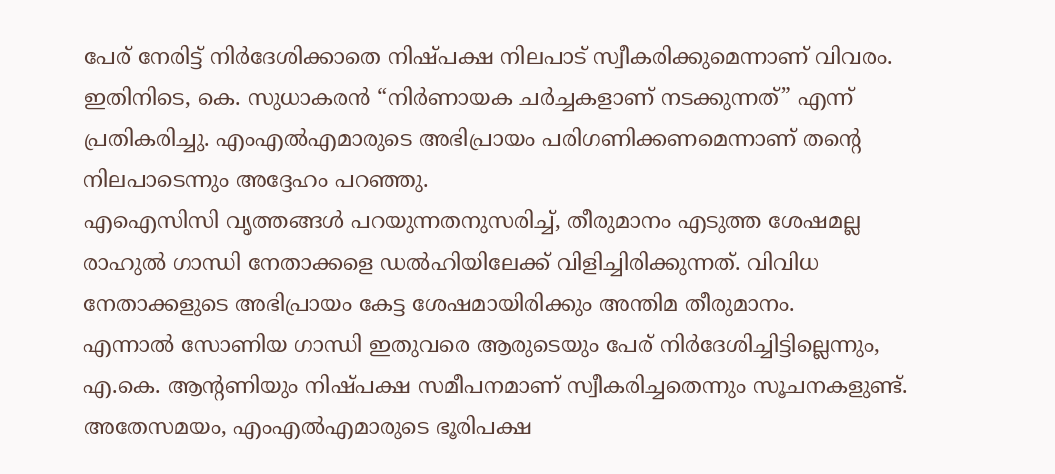പേര് നേരിട്ട് നിർദേശിക്കാതെ നിഷ്പക്ഷ നിലപാട് സ്വീകരിക്കുമെന്നാണ് വിവരം.
ഇതിനിടെ, കെ. സുധാകരൻ “നിർണായക ചർച്ചകളാണ് നടക്കുന്നത്” എന്ന് പ്രതികരിച്ചു. എംഎൽഎമാരുടെ അഭിപ്രായം പരിഗണിക്കണമെന്നാണ് തന്റെ നിലപാടെന്നും അദ്ദേഹം പറഞ്ഞു.
എഐസിസി വൃത്തങ്ങൾ പറയുന്നതനുസരിച്ച്, തീരുമാനം എടുത്ത ശേഷമല്ല രാഹുൽ ഗാന്ധി നേതാക്കളെ ഡൽഹിയിലേക്ക് വിളിച്ചിരിക്കുന്നത്. വിവിധ നേതാക്കളുടെ അഭിപ്രായം കേട്ട ശേഷമായിരിക്കും അന്തിമ തീരുമാനം.
എന്നാൽ സോണിയ ഗാന്ധി ഇതുവരെ ആരുടെയും പേര് നിർദേശിച്ചിട്ടില്ലെന്നും, എ.കെ. ആന്റണിയും നിഷ്പക്ഷ സമീപനമാണ് സ്വീകരിച്ചതെന്നും സൂചനകളുണ്ട്. അതേസമയം, എംഎൽഎമാരുടെ ഭൂരിപക്ഷ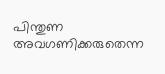പിന്തുണ അവഗണിക്കരുതെന്ന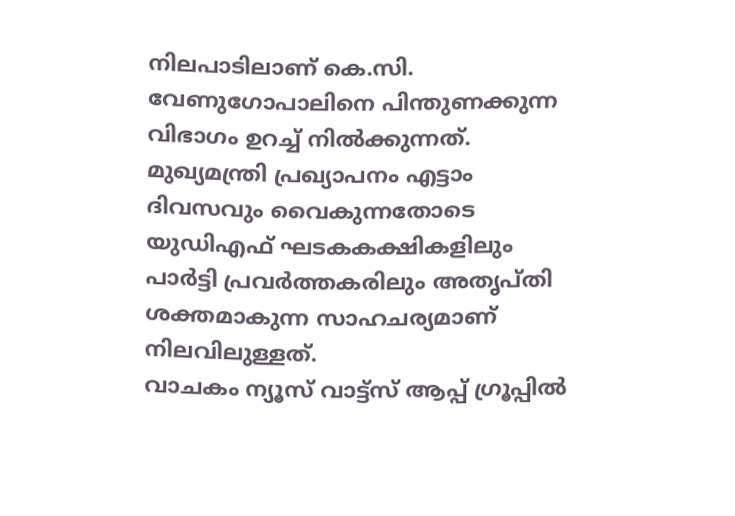നിലപാടിലാണ് കെ.സി. വേണുഗോപാലിനെ പിന്തുണക്കുന്ന വിഭാഗം ഉറച്ച് നിൽക്കുന്നത്.
മുഖ്യമന്ത്രി പ്രഖ്യാപനം എട്ടാം ദിവസവും വൈകുന്നതോടെ യുഡിഎഫ് ഘടകകക്ഷികളിലും പാർട്ടി പ്രവർത്തകരിലും അതൃപ്തി ശക്തമാകുന്ന സാഹചര്യമാണ് നിലവിലുള്ളത്.
വാചകം ന്യൂസ് വാട്ട്സ് ആപ്പ് ഗ്രൂപ്പിൽ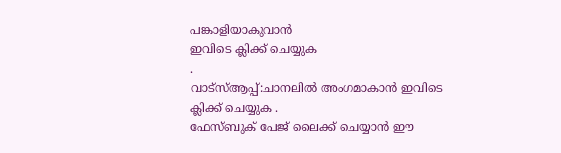പങ്കാളിയാകുവാൻ
ഇവിടെ ക്ലിക്ക് ചെയ്യുക
.
വാട്സ്ആപ്പ്:ചാനലിൽ അംഗമാകാൻ ഇവിടെ ക്ലിക്ക് ചെയ്യുക .
ഫേസ്ബുക് പേജ് ലൈക്ക് ചെയ്യാൻ ഈ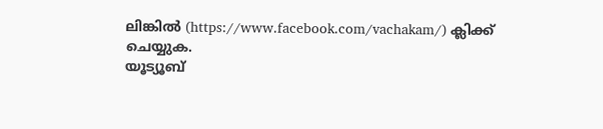ലിങ്കിൽ (https://www.facebook.com/vachakam/) ക്ലിക്ക് ചെയ്യുക.
യൂട്യൂബ്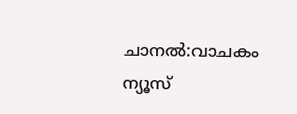ചാനൽ:വാചകം ന്യൂസ്